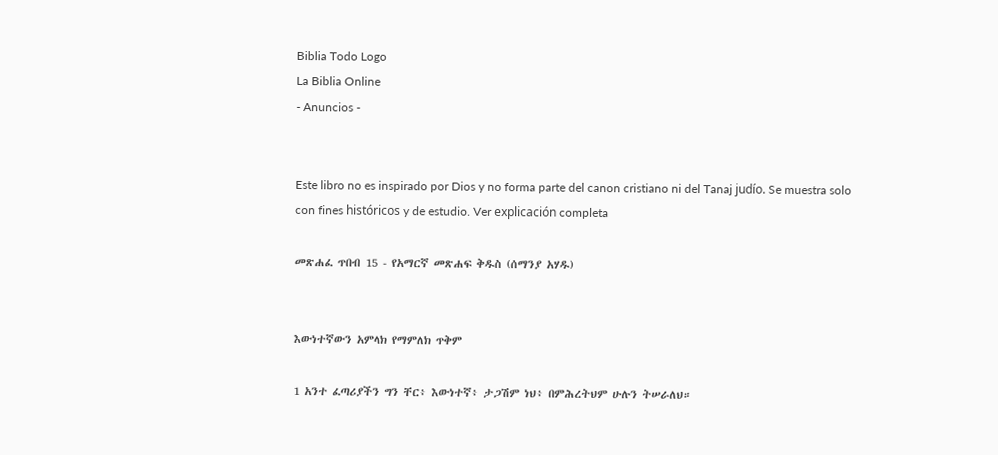Biblia Todo Logo
La Biblia Online
- Anuncios -


Este libro no es inspirado por Dios y no forma parte del canon cristiano ni del Tanaj judío. Se muestra solo con fines históricos y de estudio. Ver explicación completa

መጽሐፈ ጥበብ 15 - የአማርኛ መጽሐፍ ቅዱስ (ሰማንያ አሃዱ)


እውነተኛውን አምላክ የማምለክ ጥቅም

1 አንተ ፈጣሪያችን ግን ቸር፥ እውነተኛ፥ ታጋሽም ነህ፥ በምሕረትህም ሁሉን ትሠራለህ።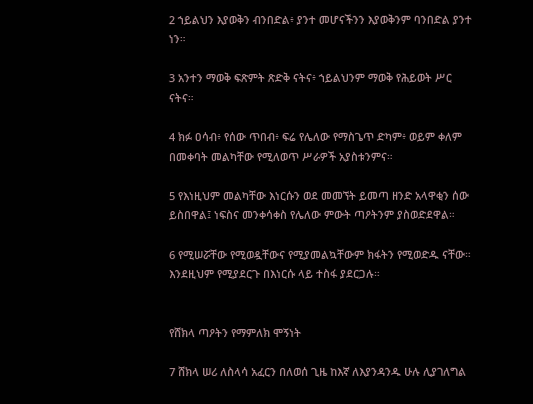2 ኀይልህን እያወቅን ብንበድል፥ ያንተ መሆናችንን እያወቅንም ባንበድል ያንተ ነን።

3 አንተን ማወቅ ፍጽምት ጽድቅ ናትና፥ ኀይልህንም ማወቅ የሕይወት ሥር ናትና።

4 ክፉ ዐሳብ፥ የሰው ጥበብ፥ ፍሬ የሌለው የማስጌጥ ድካም፥ ወይም ቀለም በመቀባት መልካቸው የሚለወጥ ሥራዎች አያስቱንምና።

5 የእነዚህም መልካቸው እነርሱን ወደ መመኘት ይመጣ ዘንድ አላዋቂን ሰው ይስበዋል፤ ነፍስና መንቀሳቀስ የሌለው ምውት ጣዖትንም ያስወድደዋል።

6 የሚሠሯቸው የሚወዷቸውና የሚያመልኳቸውም ክፋትን የሚወድዱ ናቸው። እንደዚህም የሚያደርጉ በእነርሱ ላይ ተስፋ ያደርጋሉ።


የሸክላ ጣዖትን የማምለክ ሞኝነት

7 ሸክላ ሠሪ ለስላሳ አፈርን በለወሰ ጊዜ ከእኛ ለእያንዳንዱ ሁሉ ሊያገለግል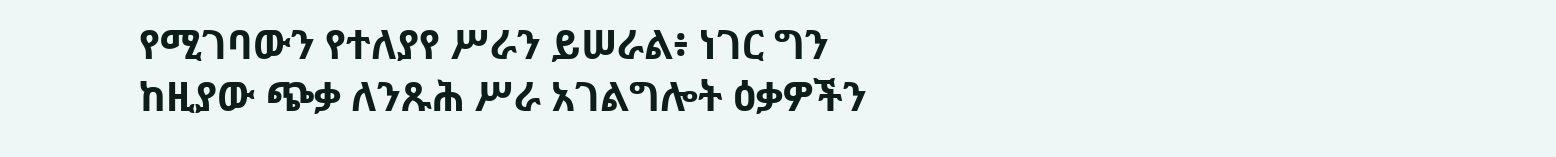የሚገባውን የተለያየ ሥራን ይሠራል፥ ነገር ግን ከዚያው ጭቃ ለንጹሕ ሥራ አገልግሎት ዕቃዎችን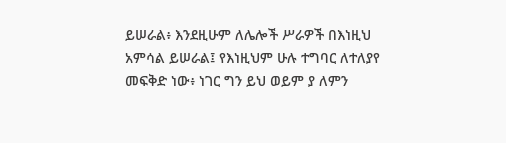ይሠራል፥ እንደዚሁም ለሌሎች ሥራዎች በእነዚህ አምሳል ይሠራል፤ የእነዚህም ሁሉ ተግባር ለተለያየ መፍቅድ ነው፥ ነገር ግን ይህ ወይም ያ ለምን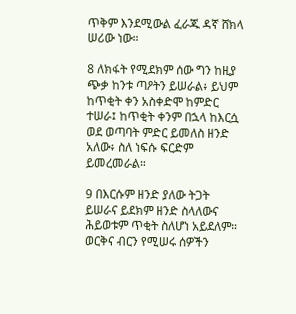ጥቅም እንደሚውል ፈራጁ ዳኛ ሸክላ ሠሪው ነው።

8 ለክፋት የሚደክም ሰው ግን ከዚያ ጭቃ ከንቱ ጣዖትን ይሠራል፥ ይህም ከጥቂት ቀን አስቀድሞ ከምድር ተሠራ፤ ከጥቂት ቀንም በኋላ ከእርሷ ወደ ወጣባት ምድር ይመለስ ዘንድ አለው፥ ስለ ነፍሱ ፍርድም ይመረመራል።

9 በእርሱም ዘንድ ያለው ትጋት ይሠራና ይደክም ዘንድ ስላለውና ሕይወቱም ጥቂት ስለሆነ አይደለም። ወርቅና ብርን የሚሠሩ ሰዎችን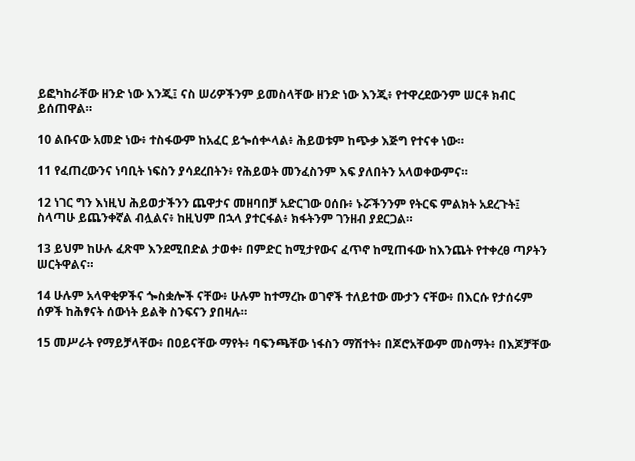ይፎካከራቸው ዘንድ ነው እንጂ፤ ናስ ሠሪዎችንም ይመስላቸው ዘንድ ነው እንጂ፥ የተዋረደውንም ሠርቶ ክብር ይሰጠዋል።

10 ልቡናው አመድ ነው፥ ተስፋውም ከአፈር ይጐሰቍላል፥ ሕይወቱም ከጭቃ እጅግ የተናቀ ነው።

11 የፈጠረውንና ነባቢት ነፍስን ያሳደረበትን፥ የሕይወት መንፈስንም እፍ ያለበትን አላወቀውምና።

12 ነገር ግን እነዚህ ሕይወታችንን ጨዋታና መዘባበቻ አድርገው ዐሰቡ፥ ኑሯችንንም የትርፍ ምልክት አደረጉት፤ ስላጣሁ ይጨንቀኛል ብሏልና፥ ከዚህም በኋላ ያተርፋል፥ ክፋትንም ገንዘብ ያደርጋል።

13 ይህም ከሁሉ ፈጽሞ እንደሚበድል ታወቀ፥ በምድር ከሚታየውና ፈጥኖ ከሚጠፋው ከእንጨት የተቀረፀ ጣዖትን ሠርትዋልና።

14 ሁሉም አላዋቂዎችና ጐስቋሎች ናቸው፥ ሁሉም ከተማረኩ ወገኖች ተለይተው ሙታን ናቸው፥ በእርሱ የታሰሩም ሰዎች ከሕፃናት ሰውነት ይልቅ ስንፍናን ያበዛሉ።

15 መሥራት የማይቻላቸው፥ በዐይናቸው ማየት፥ ባፍንጫቸው ነፋስን ማሽተት፥ በጆሮአቸውም መስማት፥ በእጆቻቸው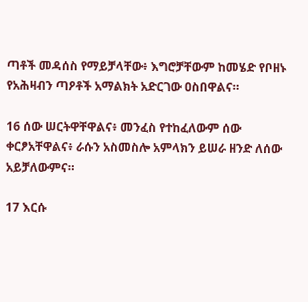ጣቶች መዳሰስ የማይቻላቸው፥ እግሮቻቸውም ከመሄድ የቦዘኑ የአሕዛብን ጣዖቶች አማልክት አድርገው ዐስበዋልና።

16 ሰው ሠርትዋቸዋልና፥ መንፈስ የተከፈለውም ሰው ቀርፆአቸዋልና፥ ራሱን አስመስሎ አምላክን ይሠራ ዘንድ ለሰው አይቻለውምና።

17 እርሱ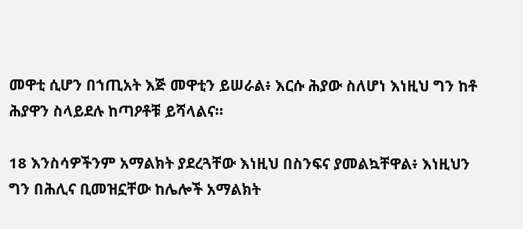መዋቲ ሲሆን በኀጢአት እጅ መዋቲን ይሠራል፥ እርሱ ሕያው ስለሆነ እነዚህ ግን ከቶ ሕያዋን ስላይደሉ ከጣዖቶቹ ይሻላልና።

18 እንስሳዎችንም አማልክት ያደረጓቸው እነዚህ በስንፍና ያመልኳቸዋል፥ እነዚህን ግን በሕሊና ቢመዝኗቸው ከሌሎች አማልክት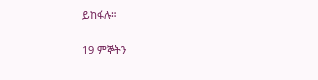ይከፋሉ።

19 ምኞትን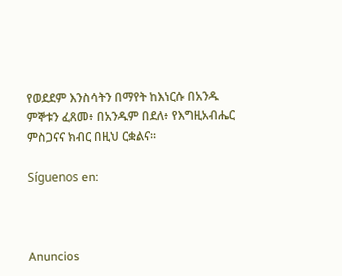የወደደም እንስሳትን በማየት ከእነርሱ በአንዱ ምኞቱን ፈጸመ፥ በአንዱም በደለ፥ የእግዚአብሔር ምስጋናና ክብር በዚህ ርቋልና።

Síguenos en:



Anuncios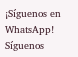¡Síguenos en WhatsApp! Síguenos